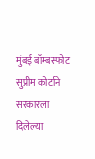मुंबई बॉम्बस्फोट सुप्रीम कोर्टाने सरकारला दिलेल्या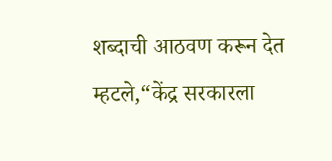शब्दाची आठवण करून देत म्हटले,“केंद्र सरकारला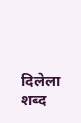दिलेला शब्द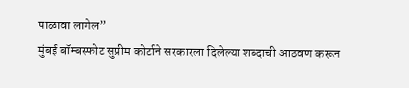पाळावा लागेल”
मुंबई बॉम्बस्फोट सुप्रीम कोर्टाने सरकारला दिलेल्या शब्दाची आठवण करून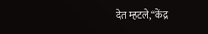देत म्हटले,“केंद्र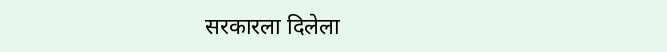सरकारला दिलेला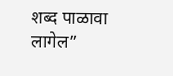शब्द पाळावा लागेल”